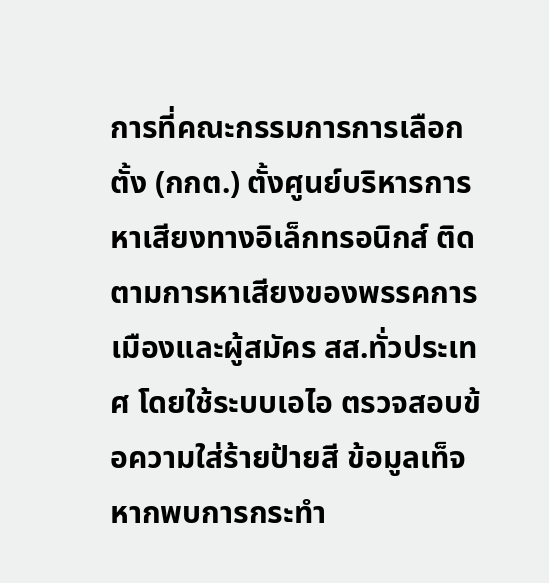การที่คณะกรรมการการเลือกตั้ง (กกต.) ตั้งศูนย์บริหารการหาเสียงทางอิเล็กทรอนิกส์ ติดตามการหาเสียงของพรรคการเมืองและผู้สมัคร สส.ทั่วประเทศ โดยใช้ระบบเอไอ ตรวจสอบข้อความใส่ร้ายป้ายสี ข้อมูลเท็จ หากพบการกระทำ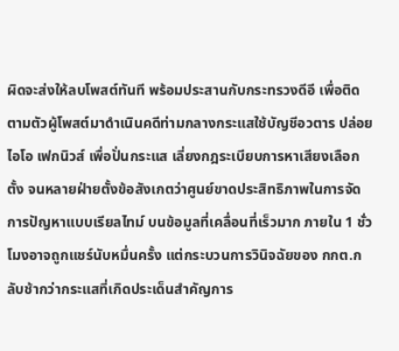ผิดจะส่งให้ลบโพสต์ทันที พร้อมประสานกับกระทรวงดีอี เพื่อติดตามตัวผู้โพสต์มาดำเนินคดีท่ามกลางกระแสใช้บัญชีอวตาร ปล่อยไอโอ เฟกนิวส์ เพื่อปั่นกระแส เลี่ยงกฎระเบียบการหาเสียงเลือกตั้ง จนหลายฝ่ายตั้งข้อสังเกตว่าศูนย์ขาดประสิทธิภาพในการจัดการปัญหาแบบเรียลไทม์ บนข้อมูลที่เคลื่อนที่เร็วมาก ภายใน 1 ชั่วโมงอาจถูกแชร์นับหมื่นครั้ง แต่กระบวนการวินิจฉัยของ กกต.กลับช้ากว่ากระแสที่เกิดประเด็นสำคัญการ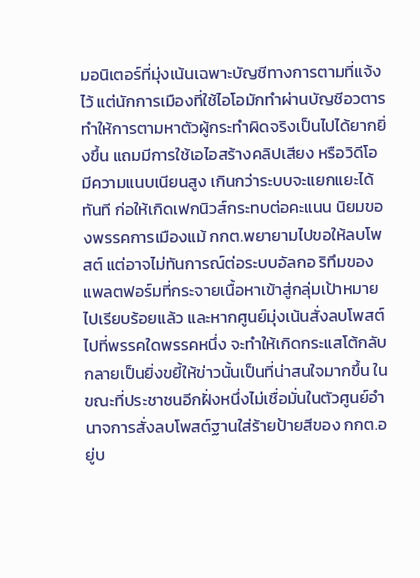มอนิเตอร์ที่มุ่งเน้นเฉพาะบัญชีทางการตามที่แจ้งไว้ แต่นักการเมืองที่ใช้ไอโอมักทำผ่านบัญชีอวตาร ทำให้การตามหาตัวผู้กระทำผิดจริงเป็นไปได้ยากยิ่งขึ้น แถมมีการใช้เอไอสร้างคลิปเสียง หรือวิดีโอ มีความแนบเนียนสูง เกินกว่าระบบจะแยกแยะได้ทันที ก่อให้เกิดเฟกนิวส์กระทบต่อคะแนน นิยมของพรรคการเมืองแม้ กกต.พยายามไปขอให้ลบโพสต์ แต่อาจไม่ทันการณ์ต่อระบบอัลกอ ริทึมของแพลตฟอร์มที่กระจายเนื้อหาเข้าสู่กลุ่มเป้าหมายไปเรียบร้อยแล้ว และหากศูนย์มุ่งเน้นสั่งลบโพสต์ไปที่พรรคใดพรรคหนึ่ง จะทำให้เกิดกระแสโต้กลับ กลายเป็นยิ่งขยี้ให้ข่าวนั้นเป็นที่น่าสนใจมากขึ้น ในขณะที่ประชาชนอีกฝั่งหนึ่งไม่เชื่อมั่นในตัวศูนย์อำนาจการสั่งลบโพสต์ฐานใส่ร้ายป้ายสีของ กกต.อยู่บ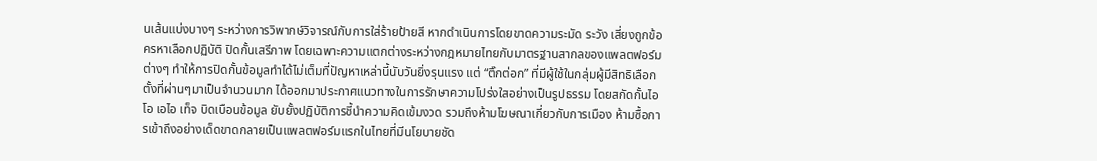นเส้นแบ่งบางๆ ระหว่างการวิพากษ์วิจารณ์กับการใส่ร้ายป้ายสี หากดำเนินการโดยขาดความระมัด ระวัง เสี่ยงถูกข้อครหาเลือกปฏิบัติ ปิดกั้นเสรีภาพ โดยเฉพาะความแตกต่างระหว่างกฎหมายไทยกับมาตรฐานสากลของแพลตฟอร์มต่างๆ ทำให้การปิดกั้นข้อมูลทำได้ไม่เต็มที่ปัญหาเหล่านี้นับวันยิ่งรุนแรง แต่ “ติ๊กต่อก” ที่มีผู้ใช้ในกลุ่มผู้มีสิทธิเลือกตั้งที่ผ่านๆมาเป็นจำนวนมาก ได้ออกมาประกาศแนวทางในการรักษาความโปร่งใสอย่างเป็นรูปธรรม โดยสกัดกั้นไอโอ เอไอ เท็จ บิดเบือนข้อมูล ยับยั้งปฏิบัติการชี้นำความคิดเข้มงวด รวมถึงห้ามโฆษณาเกี่ยวกับการเมือง ห้ามซื้อการเข้าถึงอย่างเด็ดขาดกลายเป็นแพลตฟอร์มแรกในไทยที่มีนโยบายชัด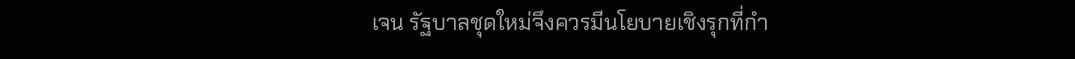เจน รัฐบาลชุดใหม่จึงควรมีนโยบายเชิงรุกที่กำ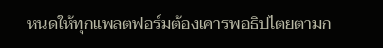หนดให้ทุกแพลตฟอร์มต้องเคารพอธิปไตยตามก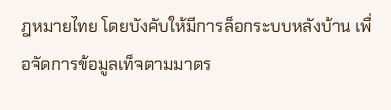ฎหมายไทย โดยบังคับให้มีการล็อกระบบหลังบ้าน เพื่อจัดการข้อมูลเท็จตามมาตร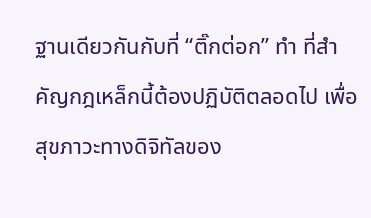ฐานเดียวกันกับที่ “ติ๊กต่อก” ทำ ที่สำคัญกฎเหล็กนี้ต้องปฏิบัติตลอดไป เพื่อสุขภาวะทางดิจิทัลของ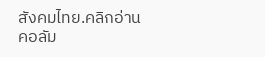สังคมไทย.คลิกอ่านคอลัม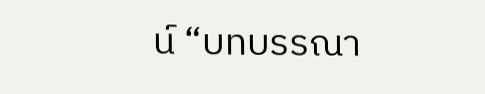น์ “บทบรรณา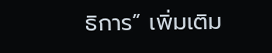ธิการ” เพิ่มเติม